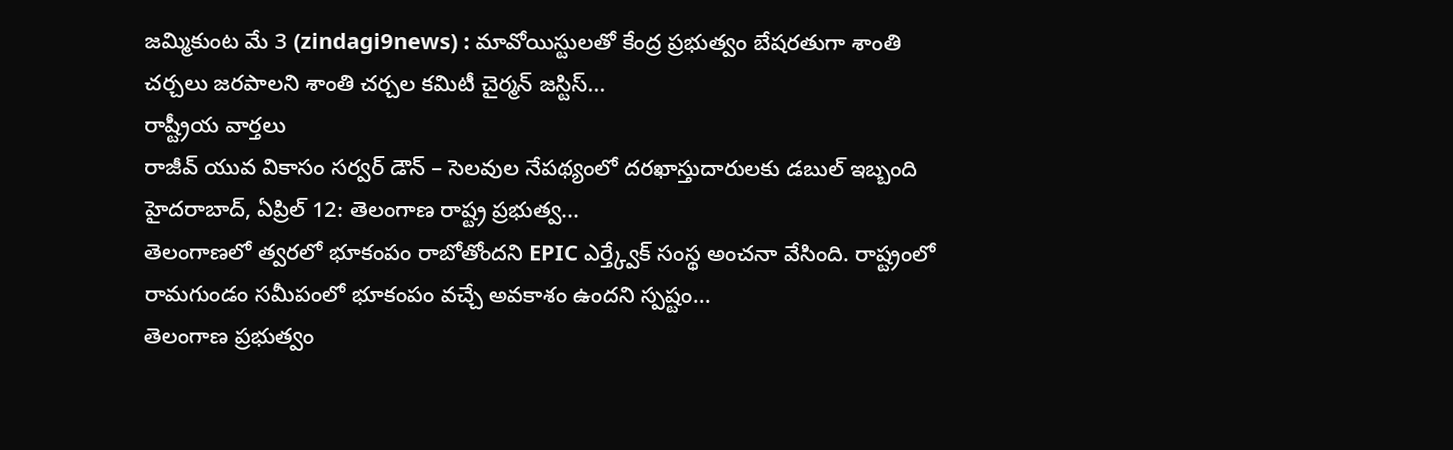జమ్మికుంట మే 3 (zindagi9news) : మావోయిస్టులతో కేంద్ర ప్రభుత్వం బేషరతుగా శాంతి చర్చలు జరపాలని శాంతి చర్చల కమిటీ చైర్మన్ జస్టిస్...
రాష్ట్రీయ వార్తలు
రాజీవ్ యువ వికాసం సర్వర్ డౌన్ – సెలవుల నేపథ్యంలో దరఖాస్తుదారులకు డబుల్ ఇబ్బంది హైదరాబాద్, ఏప్రిల్ 12: తెలంగాణ రాష్ట్ర ప్రభుత్వ...
తెలంగాణలో త్వరలో భూకంపం రాబోతోందని EPIC ఎర్త్క్వేక్ సంస్థ అంచనా వేసింది. రాష్ట్రంలో రామగుండం సమీపంలో భూకంపం వచ్చే అవకాశం ఉందని స్పష్టం...
తెలంగాణ ప్రభుత్వం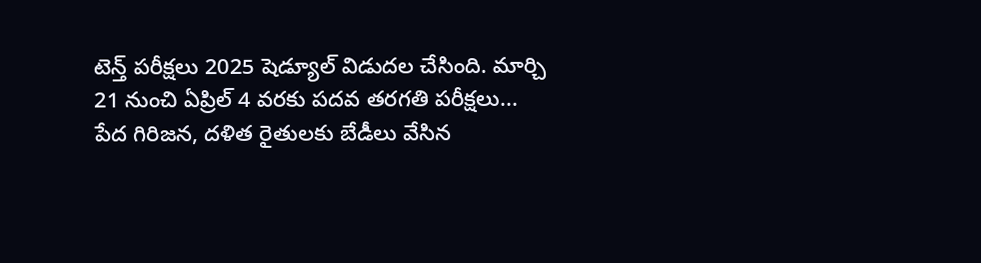టెన్త్ పరీక్షలు 2025 షెడ్యూల్ విడుదల చేసింది. మార్చి 21 నుంచి ఏప్రిల్ 4 వరకు పదవ తరగతి పరీక్షలు...
పేద గిరిజన, దళిత రైతులకు బేడీలు వేసిన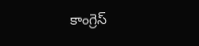కాంగ్రెస్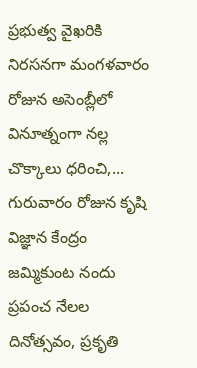ప్రభుత్వ వైఖరికి నిరసనగా మంగళవారం రోజున అసెంబ్లీలో వినూత్నంగా నల్ల చొక్కాలు ధరించి,...
గురువారం రోజున కృషి విజ్ఞాన కేంద్రం జమ్మికుంట నందు ప్రపంచ నేలల దినోత్సవం, ప్రకృతి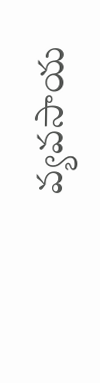వ్యవసాయ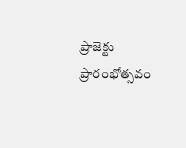ప్రాజెక్టు ప్రారంభోత్సవం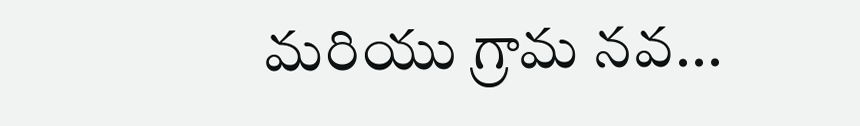మరియు గ్రామ నవ...